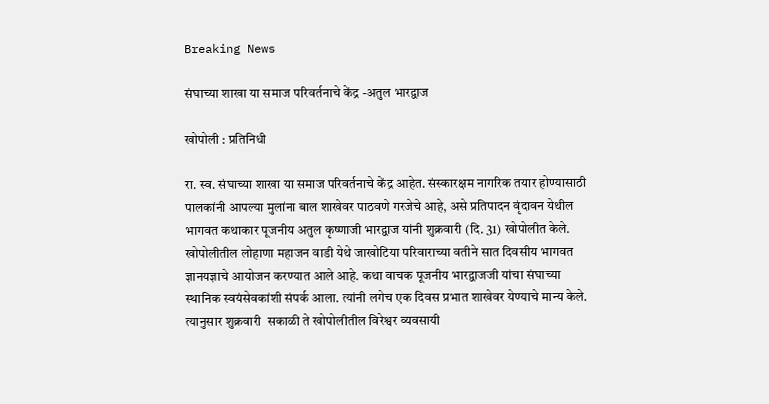Breaking News

संघाच्या शाखा या समाज परिवर्तनाचे केंद्र -अतुल भारद्वाज

खोपोली : प्रतिनिधी

रा. स्व. संघाच्या शाखा या समाज परिवर्तनाचे केंद्र आहेत. संस्कारक्षम नागरिक तयार होण्यासाठी पालकांनी आपल्या मुलांना बाल शाखेवर पाठवणे गरजेचे आहे, असे प्रतिपादन वृंदावन येथील भागवत कथाकार पूजनीय अतुल कृष्णाजी भारद्वाज यांनी शुक्रवारी (दि. 31) खोपोलीत केले. खोपोलीतील लोहाणा महाजन वाडी येथे जाखोटिया परिवाराच्या वतीने सात दिवसीय भागवत ज्ञानयज्ञाचे आयोजन करण्यात आले आहे. कथा वाचक पूजनीय भारद्वाजजी यांचा संघाच्या स्थानिक स्वयंसेवकांशी संपर्क आला. त्यांनी लगेच एक दिवस प्रभात शाखेवर येण्याचे मान्य केले. त्यानुसार शुक्रवारी  सकाळी ते खोपोलीतील विरेश्वर व्यवसायी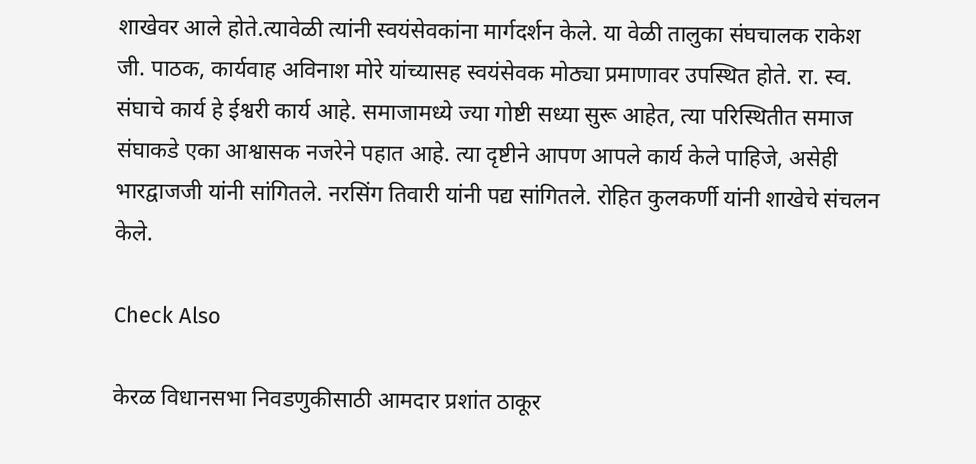शाखेवर आले होते.त्यावेळी त्यांनी स्वयंसेवकांना मार्गदर्शन केले. या वेळी तालुका संघचालक राकेश जी. पाठक, कार्यवाह अविनाश मोरे यांच्यासह स्वयंसेवक मोठ्या प्रमाणावर उपस्थित होते. रा. स्व. संघाचे कार्य हे ईश्वरी कार्य आहे. समाजामध्ये ज्या गोष्टी सध्या सुरू आहेत, त्या परिस्थितीत समाज संघाकडे एका आश्वासक नजरेने पहात आहे. त्या दृष्टीने आपण आपले कार्य केले पाहिजे, असेही भारद्वाजजी यांनी सांगितले. नरसिंग तिवारी यांनी पद्य सांगितले. रोहित कुलकर्णी यांनी शाखेचे संचलन केले.

Check Also

केरळ विधानसभा निवडणुकीसाठी आमदार प्रशांत ठाकूर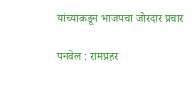यांच्याकडून भाजपचा जोरदार प्रचार

पनवेल : रामप्रहर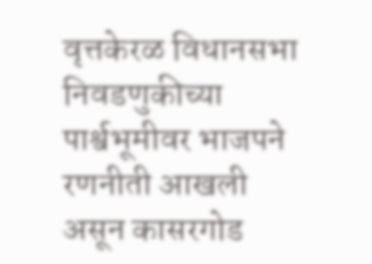वृत्तकेरळ विधानसभा निवडणुकीच्या पार्श्वभूमीवर भाजपने रणनीती आखली असून कासरगोड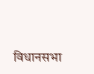विधानसभा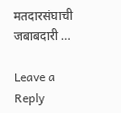मतदारसंघाची जबाबदारी …

Leave a Reply